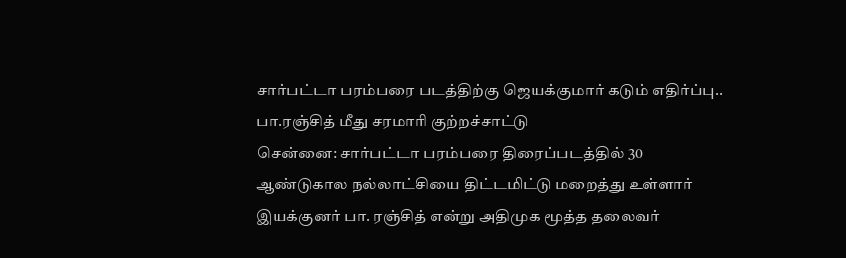சார்பட்டா பரம்பரை படத்திற்கு ஜெயக்குமார் கடும் எதிர்ப்பு.. பா.ரஞ்சித் மீது சரமாரி குற்றச்சாட்டு
சென்னை: சார்பட்டா பரம்பரை திரைப்படத்தில் 30 ஆண்டுகால நல்லாட்சியை திட்டமிட்டு மறைத்து உள்ளார் இயக்குனர் பா. ரஞ்சித் என்று அதிமுக மூத்த தலைவர்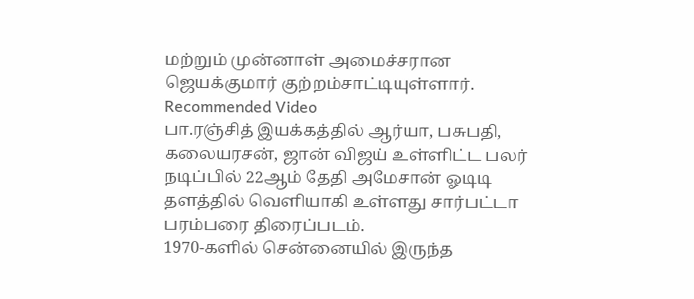மற்றும் முன்னாள் அமைச்சரான ஜெயக்குமார் குற்றம்சாட்டியுள்ளார்.
Recommended Video
பா.ரஞ்சித் இயக்கத்தில் ஆர்யா, பசுபதி, கலையரசன், ஜான் விஜய் உள்ளிட்ட பலர் நடிப்பில் 22ஆம் தேதி அமேசான் ஓடிடி தளத்தில் வெளியாகி உள்ளது சார்பட்டா பரம்பரை திரைப்படம்.
1970-களில் சென்னையில் இருந்த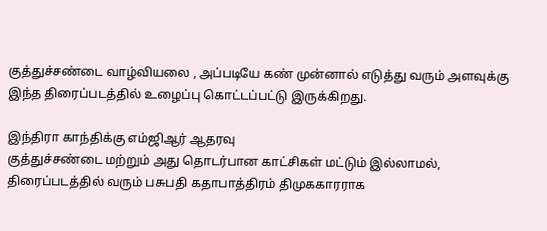குத்துச்சண்டை வாழ்வியலை , அப்படியே கண் முன்னால் எடுத்து வரும் அளவுக்கு இந்த திரைப்படத்தில் உழைப்பு கொட்டப்பட்டு இருக்கிறது.

இந்திரா காந்திக்கு எம்ஜிஆர் ஆதரவு
குத்துச்சண்டை மற்றும் அது தொடர்பான காட்சிகள் மட்டும் இல்லாமல், திரைப்படத்தில் வரும் பசுபதி கதாபாத்திரம் திமுககாரராக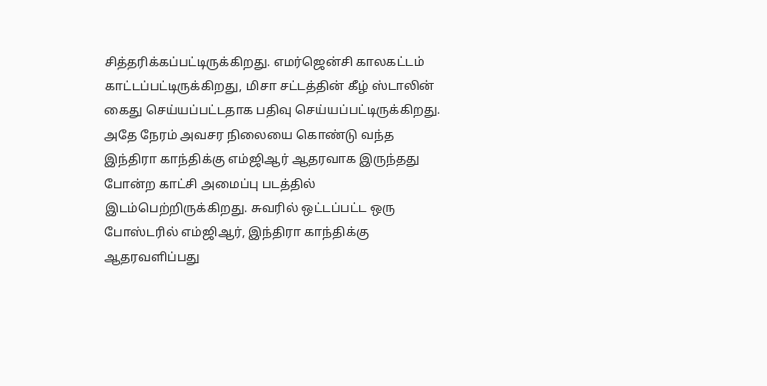சித்தரிக்கப்பட்டிருக்கிறது. எமர்ஜென்சி காலகட்டம் காட்டப்பட்டிருக்கிறது, மிசா சட்டத்தின் கீழ் ஸ்டாலின் கைது செய்யப்பட்டதாக பதிவு செய்யப்பட்டிருக்கிறது. அதே நேரம் அவசர நிலையை கொண்டு வந்த இந்திரா காந்திக்கு எம்ஜிஆர் ஆதரவாக இருந்தது போன்ற காட்சி அமைப்பு படத்தில் இடம்பெற்றிருக்கிறது. சுவரில் ஒட்டப்பட்ட ஒரு போஸ்டரில் எம்ஜிஆர், இந்திரா காந்திக்கு ஆதரவளிப்பது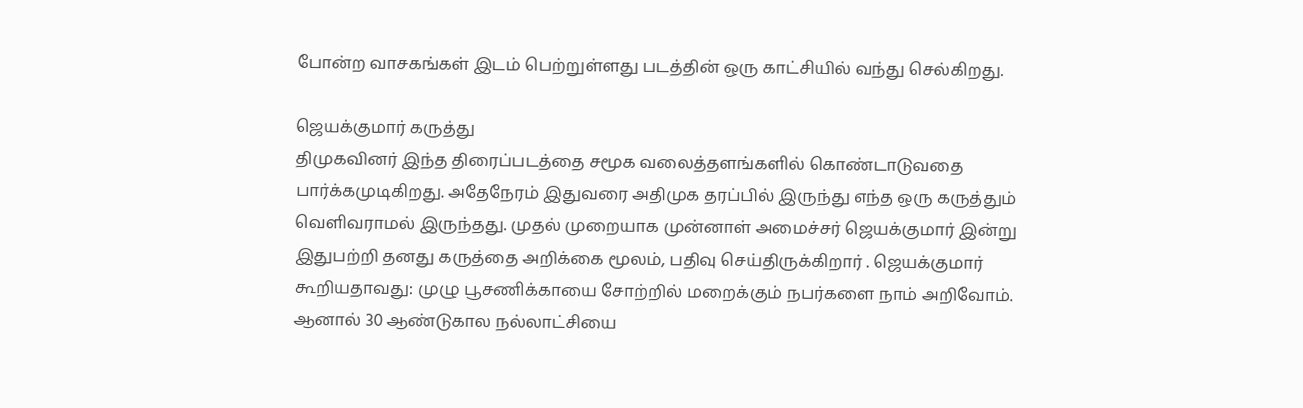போன்ற வாசகங்கள் இடம் பெற்றுள்ளது படத்தின் ஒரு காட்சியில் வந்து செல்கிறது.

ஜெயக்குமார் கருத்து
திமுகவினர் இந்த திரைப்படத்தை சமூக வலைத்தளங்களில் கொண்டாடுவதை பார்க்கமுடிகிறது. அதேநேரம் இதுவரை அதிமுக தரப்பில் இருந்து எந்த ஒரு கருத்தும் வெளிவராமல் இருந்தது. முதல் முறையாக முன்னாள் அமைச்சர் ஜெயக்குமார் இன்று இதுபற்றி தனது கருத்தை அறிக்கை மூலம், பதிவு செய்திருக்கிறார் . ஜெயக்குமார் கூறியதாவது: முழு பூசணிக்காயை சோற்றில் மறைக்கும் நபர்களை நாம் அறிவோம். ஆனால் 30 ஆண்டுகால நல்லாட்சியை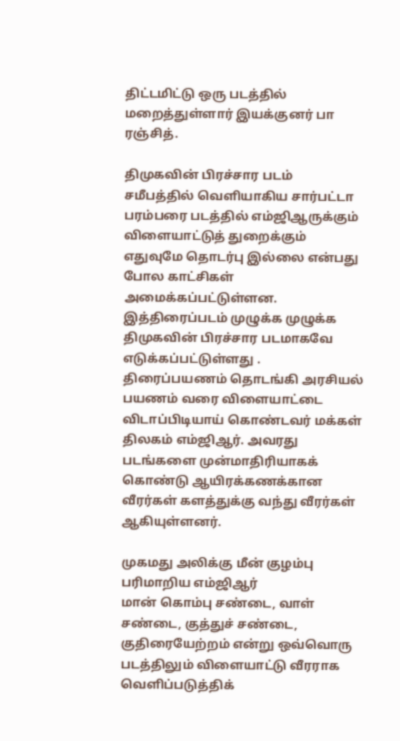திட்டமிட்டு ஒரு படத்தில் மறைத்துள்ளார் இயக்குனர் பா ரஞ்சித்.

திமுகவின் பிரச்சார படம்
சமீபத்தில் வெளியாகிய சார்பட்டா பரம்பரை படத்தில் எம்ஜிஆருக்கும் விளையாட்டுத் துறைக்கும் எதுவுமே தொடர்பு இல்லை என்பது போல காட்சிகள் அமைக்கப்பட்டுள்ளன. இத்திரைப்படம் முழுக்க முழுக்க திமுகவின் பிரச்சார படமாகவே எடுக்கப்பட்டுள்ளது . திரைப்பயணம் தொடங்கி அரசியல் பயணம் வரை விளையாட்டை விடாப்பிடியாய் கொண்டவர் மக்கள் திலகம் எம்ஜிஆர். அவரது படங்களை முன்மாதிரியாகக் கொண்டு ஆயிரக்கணக்கான வீரர்கள் களத்துக்கு வந்து வீரர்கள் ஆகியுள்ளனர்.

முகமது அலிக்கு மீன் குழம்பு பரிமாறிய எம்ஜிஆர்
மான் கொம்பு சண்டை, வாள் சண்டை, குத்துச் சண்டை, குதிரையேற்றம் என்று ஒவ்வொரு படத்திலும் விளையாட்டு வீரராக வெளிப்படுத்திக்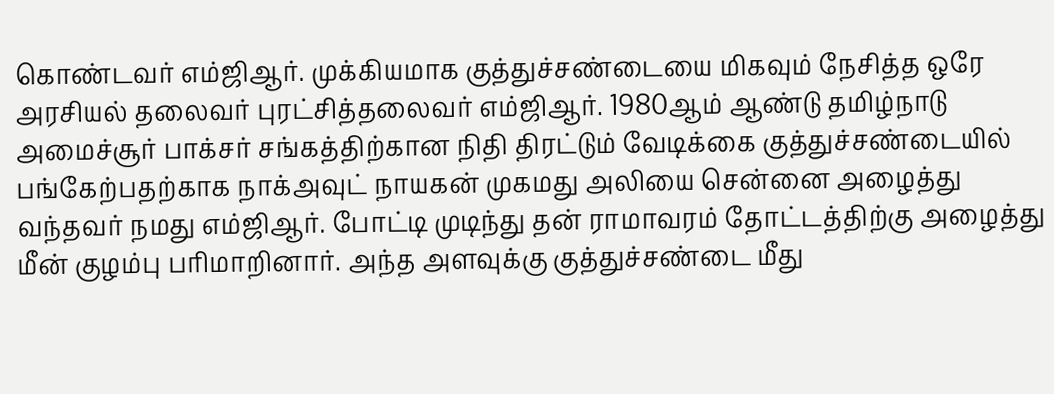கொண்டவர் எம்ஜிஆர். முக்கியமாக குத்துச்சண்டையை மிகவும் நேசித்த ஒரே அரசியல் தலைவர் புரட்சித்தலைவர் எம்ஜிஆர். 1980ஆம் ஆண்டு தமிழ்நாடு அமைச்சூர் பாக்சர் சங்கத்திற்கான நிதி திரட்டும் வேடிக்கை குத்துச்சண்டையில் பங்கேற்பதற்காக நாக்அவுட் நாயகன் முகமது அலியை சென்னை அழைத்து வந்தவர் நமது எம்ஜிஆர். போட்டி முடிந்து தன் ராமாவரம் தோட்டத்திற்கு அழைத்து மீன் குழம்பு பரிமாறினார். அந்த அளவுக்கு குத்துச்சண்டை மீது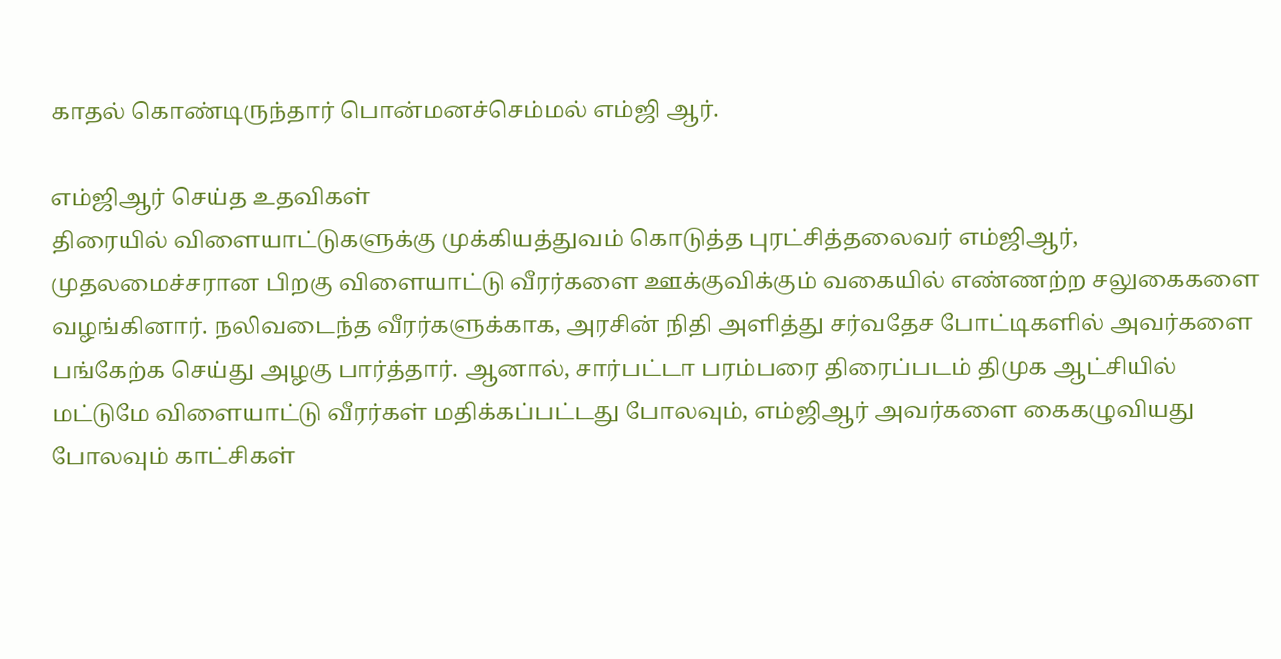காதல் கொண்டிருந்தார் பொன்மனச்செம்மல் எம்ஜி ஆர்.

எம்ஜிஆர் செய்த உதவிகள்
திரையில் விளையாட்டுகளுக்கு முக்கியத்துவம் கொடுத்த புரட்சித்தலைவர் எம்ஜிஆர், முதலமைச்சரான பிறகு விளையாட்டு வீரர்களை ஊக்குவிக்கும் வகையில் எண்ணற்ற சலுகைகளை வழங்கினார். நலிவடைந்த வீரர்களுக்காக, அரசின் நிதி அளித்து சர்வதேச போட்டிகளில் அவர்களை பங்கேற்க செய்து அழகு பார்த்தார். ஆனால், சார்பட்டா பரம்பரை திரைப்படம் திமுக ஆட்சியில் மட்டுமே விளையாட்டு வீரர்கள் மதிக்கப்பட்டது போலவும், எம்ஜிஆர் அவர்களை கைகழுவியது போலவும் காட்சிகள்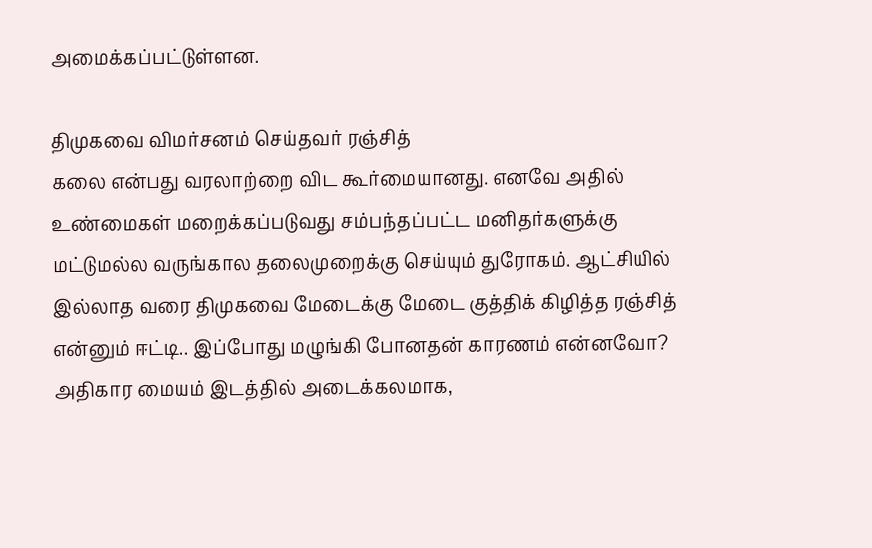அமைக்கப்பட்டுள்ளன.

திமுகவை விமர்சனம் செய்தவர் ரஞ்சித்
கலை என்பது வரலாற்றை விட கூர்மையானது. எனவே அதில் உண்மைகள் மறைக்கப்படுவது சம்பந்தப்பட்ட மனிதர்களுக்கு மட்டுமல்ல வருங்கால தலைமுறைக்கு செய்யும் துரோகம். ஆட்சியில் இல்லாத வரை திமுகவை மேடைக்கு மேடை குத்திக் கிழித்த ரஞ்சித் என்னும் ஈட்டி.. இப்போது மழுங்கி போனதன் காரணம் என்னவோ? அதிகார மையம் இடத்தில் அடைக்கலமாக,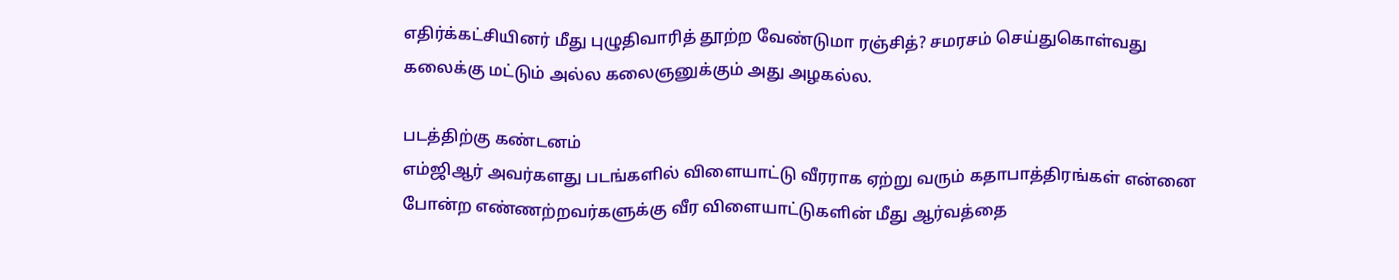எதிர்க்கட்சியினர் மீது புழுதிவாரித் தூற்ற வேண்டுமா ரஞ்சித்? சமரசம் செய்துகொள்வது கலைக்கு மட்டும் அல்ல கலைஞனுக்கும் அது அழகல்ல.

படத்திற்கு கண்டனம்
எம்ஜிஆர் அவர்களது படங்களில் விளையாட்டு வீரராக ஏற்று வரும் கதாபாத்திரங்கள் என்னை போன்ற எண்ணற்றவர்களுக்கு வீர விளையாட்டுகளின் மீது ஆர்வத்தை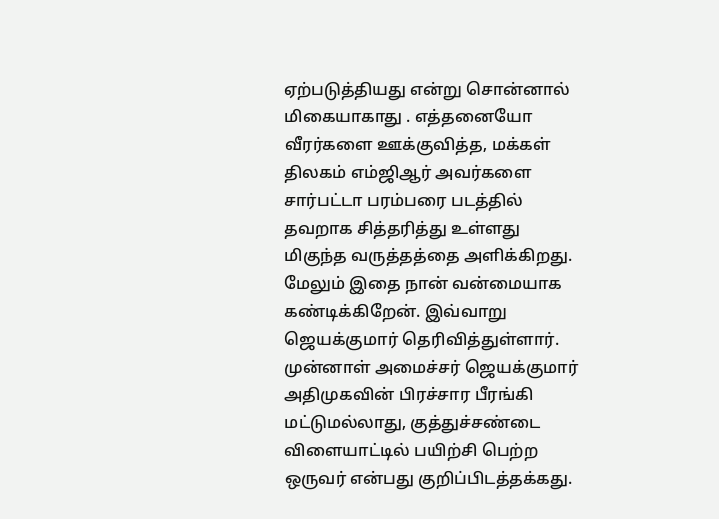ஏற்படுத்தியது என்று சொன்னால் மிகையாகாது . எத்தனையோ வீரர்களை ஊக்குவித்த, மக்கள் திலகம் எம்ஜிஆர் அவர்களை சார்பட்டா பரம்பரை படத்தில் தவறாக சித்தரித்து உள்ளது மிகுந்த வருத்தத்தை அளிக்கிறது. மேலும் இதை நான் வன்மையாக கண்டிக்கிறேன். இவ்வாறு ஜெயக்குமார் தெரிவித்துள்ளார். முன்னாள் அமைச்சர் ஜெயக்குமார் அதிமுகவின் பிரச்சார பீரங்கி மட்டுமல்லாது, குத்துச்சண்டை விளையாட்டில் பயிற்சி பெற்ற ஒருவர் என்பது குறிப்பிடத்தக்கது.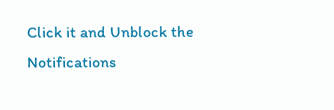Click it and Unblock the Notifications